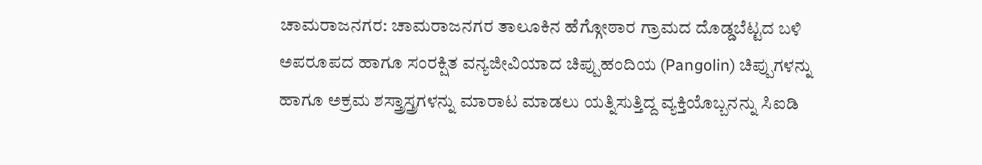ಚಾಮರಾಜನಗರ: ಚಾಮರಾಜನಗರ ತಾಲೂಕಿನ ಹೆಗ್ಗೋಠಾರ ಗ್ರಾಮದ ದೊಡ್ಡಬೆಟ್ಟದ ಬಳಿ ಅಪರೂಪದ ಹಾಗೂ ಸಂರಕ್ಷಿತ ವನ್ಯಜೀವಿಯಾದ ಚಿಪ್ಪುಹಂದಿಯ (Pangolin) ಚಿಪ್ಪುಗಳನ್ನು ಹಾಗೂ ಅಕ್ರಮ ಶಸ್ತ್ರಾಸ್ತ್ರಗಳನ್ನು ಮಾರಾಟ ಮಾಡಲು ಯತ್ನಿಸುತ್ತಿದ್ದ ವ್ಯಕ್ತಿಯೊಬ್ಬನನ್ನು ಸಿಐಡಿ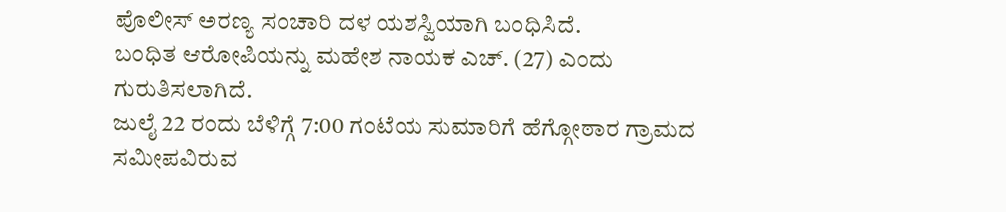ಪೊಲೀಸ್ ಅರಣ್ಯ ಸಂಚಾರಿ ದಳ ಯಶಸ್ವಿಯಾಗಿ ಬಂಧಿಸಿದೆ.
ಬಂಧಿತ ಆರೋಪಿಯನ್ನು ಮಹೇಶ ನಾಯಕ ಎಚ್. (27) ಎಂದು ಗುರುತಿಸಲಾಗಿದೆ.
ಜುಲೈ 22 ರಂದು ಬೆಳಿಗ್ಗೆ 7:00 ಗಂಟೆಯ ಸುಮಾರಿಗೆ ಹೆಗ್ಗೋಠಾರ ಗ್ರಾಮದ ಸಮೀಪವಿರುವ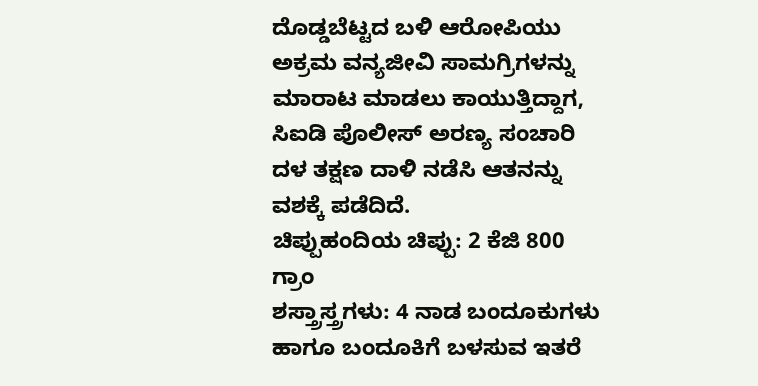ದೊಡ್ಡಬೆಟ್ಟದ ಬಳಿ ಆರೋಪಿಯು ಅಕ್ರಮ ವನ್ಯಜೀವಿ ಸಾಮಗ್ರಿಗಳನ್ನು ಮಾರಾಟ ಮಾಡಲು ಕಾಯುತ್ತಿದ್ದಾಗ, ಸಿಐಡಿ ಪೊಲೀಸ್ ಅರಣ್ಯ ಸಂಚಾರಿ ದಳ ತಕ್ಷಣ ದಾಳಿ ನಡೆಸಿ ಆತನನ್ನು ವಶಕ್ಕೆ ಪಡೆದಿದೆ.
ಚಿಪ್ಪುಹಂದಿಯ ಚಿಪ್ಪು: 2 ಕೆಜಿ 800 ಗ್ರಾಂ
ಶಸ್ತ್ರಾಸ್ತ್ರಗಳು: 4 ನಾಡ ಬಂದೂಕುಗಳು ಹಾಗೂ ಬಂದೂಕಿಗೆ ಬಳಸುವ ಇತರೆ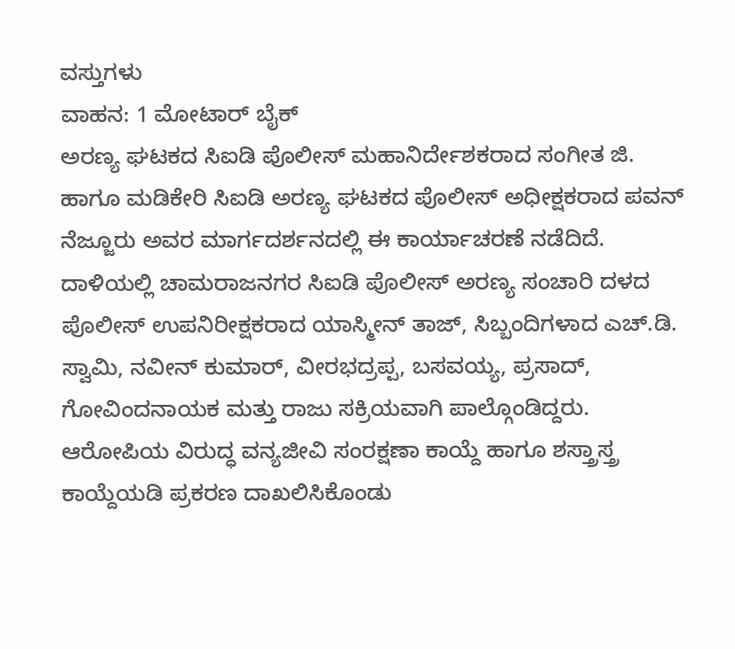ವಸ್ತುಗಳು
ವಾಹನ: 1 ಮೋಟಾರ್ ಬೈಕ್
ಅರಣ್ಯ ಘಟಕದ ಸಿಐಡಿ ಪೊಲೀಸ್ ಮಹಾನಿರ್ದೇಶಕರಾದ ಸಂಗೀತ ಜಿ. ಹಾಗೂ ಮಡಿಕೇರಿ ಸಿಐಡಿ ಅರಣ್ಯ ಘಟಕದ ಪೊಲೀಸ್ ಅಧೀಕ್ಷಕರಾದ ಪವನ್ ನೆಜ್ಜೂರು ಅವರ ಮಾರ್ಗದರ್ಶನದಲ್ಲಿ ಈ ಕಾರ್ಯಾಚರಣೆ ನಡೆದಿದೆ.
ದಾಳಿಯಲ್ಲಿ ಚಾಮರಾಜನಗರ ಸಿಐಡಿ ಪೊಲೀಸ್ ಅರಣ್ಯ ಸಂಚಾರಿ ದಳದ ಪೊಲೀಸ್ ಉಪನಿರೀಕ್ಷಕರಾದ ಯಾಸ್ಮೀನ್ ತಾಜ್, ಸಿಬ್ಬಂದಿಗಳಾದ ಎಚ್.ಡಿ. ಸ್ವಾಮಿ, ನವೀನ್ ಕುಮಾರ್, ವೀರಭದ್ರಪ್ಪ, ಬಸವಯ್ಯ, ಪ್ರಸಾದ್, ಗೋವಿಂದನಾಯಕ ಮತ್ತು ರಾಜು ಸಕ್ರಿಯವಾಗಿ ಪಾಲ್ಗೊಂಡಿದ್ದರು.
ಆರೋಪಿಯ ವಿರುದ್ಧ ವನ್ಯಜೀವಿ ಸಂರಕ್ಷಣಾ ಕಾಯ್ದೆ ಹಾಗೂ ಶಸ್ತ್ರಾಸ್ತ್ರ ಕಾಯ್ದೆಯಡಿ ಪ್ರಕರಣ ದಾಖಲಿಸಿಕೊಂಡು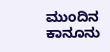ಮುಂದಿನ ಕಾನೂನು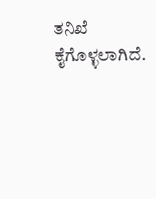ತನಿಖೆ ಕೈಗೊಳ್ಳಲಾಗಿದೆ.